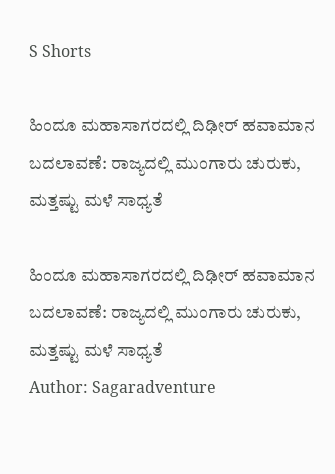S Shorts

ಹಿಂದೂ ಮಹಾಸಾಗರದಲ್ಲಿ ದಿಢೀರ್ ಹವಾಮಾನ ಬದಲಾವಣೆ: ರಾಜ್ಯದಲ್ಲಿ ಮುಂಗಾರು ಚುರುಕು, ಮತ್ತಷ್ಟು ಮಳೆ ಸಾಧ್ಯತೆ

ಹಿಂದೂ ಮಹಾಸಾಗರದಲ್ಲಿ ದಿಢೀರ್ ಹವಾಮಾನ ಬದಲಾವಣೆ: ರಾಜ್ಯದಲ್ಲಿ ಮುಂಗಾರು ಚುರುಕು, ಮತ್ತಷ್ಟು ಮಳೆ ಸಾಧ್ಯತೆ
Author: Sagaradventure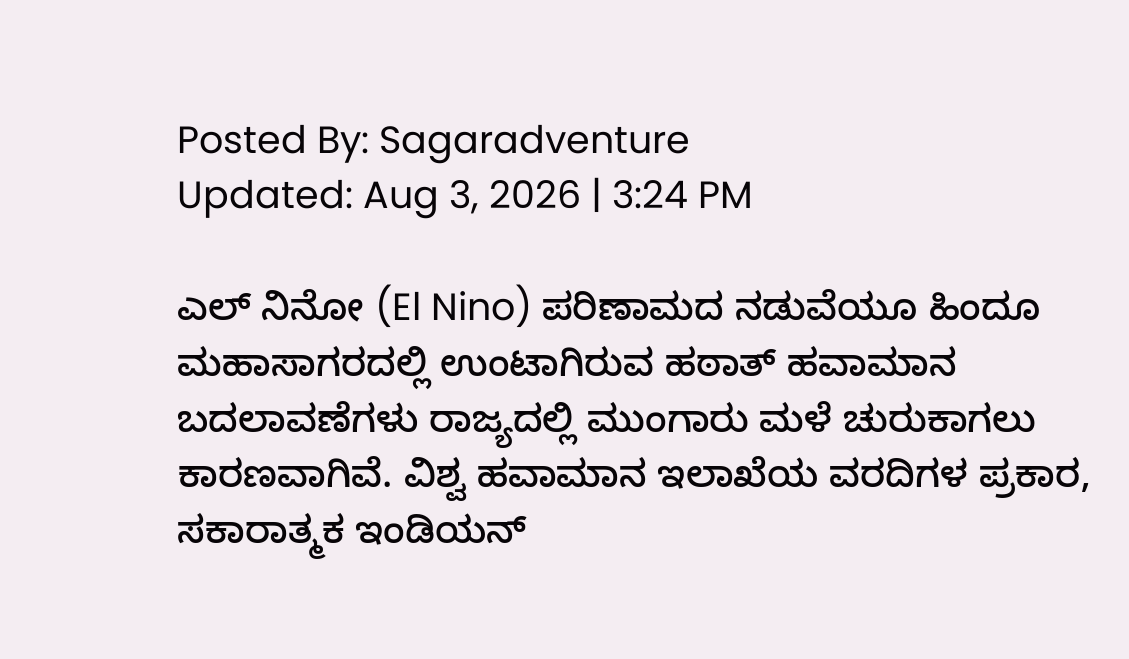Posted By: Sagaradventure
Updated: Aug 3, 2026 | 3:24 PM

ಎಲ್ ನಿನೋ (El Nino) ಪರಿಣಾಮದ ನಡುವೆಯೂ ಹಿಂದೂ ಮಹಾಸಾಗರದಲ್ಲಿ ಉಂಟಾಗಿರುವ ಹಠಾತ್ ಹವಾಮಾನ ಬದಲಾವಣೆಗಳು ರಾಜ್ಯದಲ್ಲಿ ಮುಂಗಾರು ಮಳೆ ಚುರುಕಾಗಲು ಕಾರಣವಾಗಿವೆ. ವಿಶ್ವ ಹವಾಮಾನ ಇಲಾಖೆಯ ವರದಿಗಳ ಪ್ರಕಾರ, ಸಕಾರಾತ್ಮಕ ಇಂಡಿಯನ್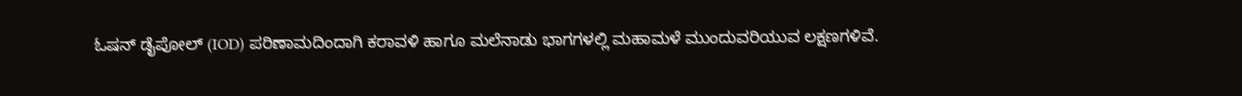ಓಷನ್ ಡೈಪೋಲ್ (IOD) ಪರಿಣಾಮದಿಂದಾಗಿ ಕರಾವಳಿ ಹಾಗೂ ಮಲೆನಾಡು ಭಾಗಗಳಲ್ಲಿ ಮಹಾಮಳೆ ಮುಂದುವರಿಯುವ ಲಕ್ಷಣಗಳಿವೆ.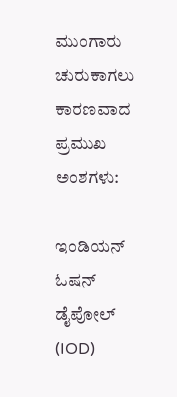ಮುಂಗಾರು ಚುರುಕಾಗಲು ಕಾರಣವಾದ ಪ್ರಮುಖ ಅಂಶಗಳು:

ಇಂಡಿಯನ್ ಓಷನ್ ಡೈಪೋಲ್ (IOD)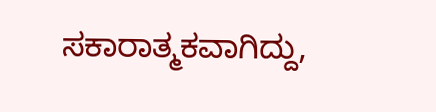ಸಕಾರಾತ್ಮಕವಾಗಿದ್ದು,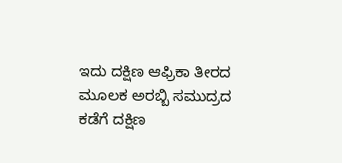ಇದು ದಕ್ಷಿಣ ಆಫ್ರಿಕಾ ತೀರದ ಮೂಲಕ ಅರಬ್ಬಿ ಸಮುದ್ರದ ಕಡೆಗೆ ದಕ್ಷಿಣ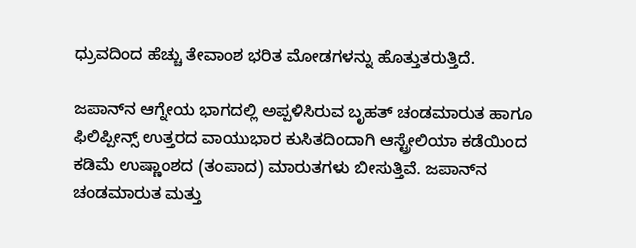ಧ್ರುವದಿಂದ ಹೆಚ್ಚು ತೇವಾಂಶ ಭರಿತ ಮೋಡಗಳನ್ನು ಹೊತ್ತುತರುತ್ತಿದೆ.

ಜಪಾನ್‌ನ ಆಗ್ನೇಯ ಭಾಗದಲ್ಲಿ ಅಪ್ಪಳಿಸಿರುವ ಬೃಹತ್ ಚಂಡಮಾರುತ ಹಾಗೂ ಫಿಲಿಪ್ಪೀನ್ಸ್ ಉತ್ತರದ ವಾಯುಭಾರ ಕುಸಿತದಿಂದಾಗಿ ಆಸ್ಟ್ರೇಲಿಯಾ ಕಡೆಯಿಂದ ಕಡಿಮೆ ಉಷ್ಣಾಂಶದ (ತಂಪಾದ) ಮಾರುತಗಳು ಬೀಸುತ್ತಿವೆ. ಜಪಾನ್‌ನ ಚಂಡಮಾರುತ ಮತ್ತು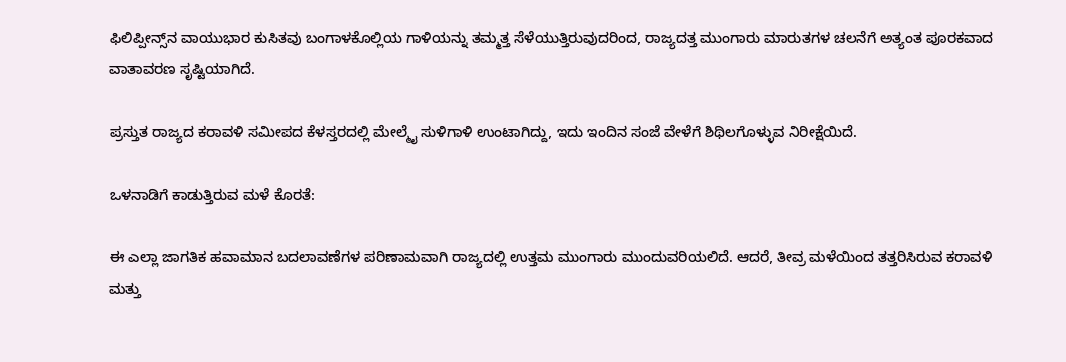ಫಿಲಿಪ್ಪೀನ್ಸ್‌ನ ವಾಯುಭಾರ ಕುಸಿತವು ಬಂಗಾಳಕೊಲ್ಲಿಯ ಗಾಳಿಯನ್ನು ತಮ್ಮತ್ತ ಸೆಳೆಯುತ್ತಿರುವುದರಿಂದ, ರಾಜ್ಯದತ್ತ ಮುಂಗಾರು ಮಾರುತಗಳ ಚಲನೆಗೆ ಅತ್ಯಂತ ಪೂರಕವಾದ ವಾತಾವರಣ ಸೃಷ್ಟಿಯಾಗಿದೆ.

ಪ್ರಸ್ತುತ ರಾಜ್ಯದ ಕರಾವಳಿ ಸಮೀಪದ ಕೆಳಸ್ತರದಲ್ಲಿ ಮೇಲ್ಮೈ ಸುಳಿಗಾಳಿ ಉಂಟಾಗಿದ್ದು, ಇದು ಇಂದಿನ ಸಂಜೆ ವೇಳೆಗೆ ಶಿಥಿಲಗೊಳ್ಳುವ ನಿರೀಕ್ಷೆಯಿದೆ.

ಒಳನಾಡಿಗೆ ಕಾಡುತ್ತಿರುವ ಮಳೆ ಕೊರತೆ:

ಈ ಎಲ್ಲಾ ಜಾಗತಿಕ ಹವಾಮಾನ ಬದಲಾವಣೆಗಳ ಪರಿಣಾಮವಾಗಿ ರಾಜ್ಯದಲ್ಲಿ ಉತ್ತಮ ಮುಂಗಾರು ಮುಂದುವರಿಯಲಿದೆ. ಆದರೆ, ತೀವ್ರ ಮಳೆಯಿಂದ ತತ್ತರಿಸಿರುವ ಕರಾವಳಿ ಮತ್ತು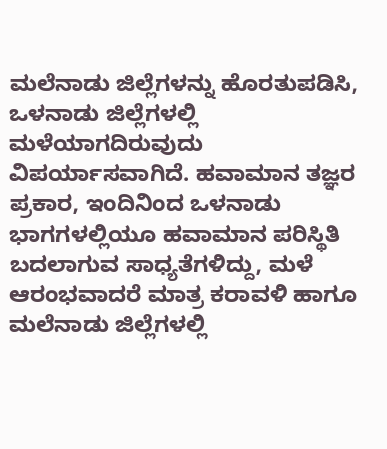ಮಲೆನಾಡು ಜಿಲ್ಲೆಗಳನ್ನು ಹೊರತುಪಡಿಸಿ, ಒಳನಾಡು ಜಿಲ್ಲೆಗಳಲ್ಲಿ ಮಳೆಯಾಗದಿರುವುದು ವಿಪರ್ಯಾಸವಾಗಿದೆ. ಹವಾಮಾನ ತಜ್ಞರ ಪ್ರಕಾರ, ಇಂದಿನಿಂದ ಒಳನಾಡು ಭಾಗಗಳಲ್ಲಿಯೂ ಹವಾಮಾನ ಪರಿಸ್ಥಿತಿ ಬದಲಾಗುವ ಸಾಧ್ಯತೆಗಳಿದ್ದು, ಮಳೆ ಆರಂಭವಾದರೆ ಮಾತ್ರ ಕರಾವಳಿ ಹಾಗೂ ಮಲೆನಾಡು ಜಿಲ್ಲೆಗಳಲ್ಲಿ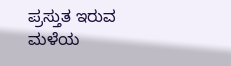ಪ್ರಸ್ತುತ ಇರುವ ಮಳೆಯ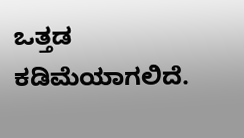ಒತ್ತಡ ಕಡಿಮೆಯಾಗಲಿದೆ.